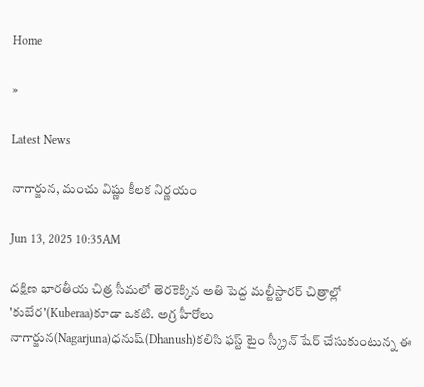Home

»

Latest News

నాగార్జున, మంచు విష్ణు కీలక నిర్ణయం

Jun 13, 2025 10:35AM

దక్షిణ భారతీయ చిత్ర సీమలో తెరకెక్కిన అతి పెద్ద మల్టీస్టారర్ చిత్రాల్లో 'కుబేర'(Kuberaa)కూడా ఒకటి. అగ్ర హీరోలు నాగార్జున(Nagarjuna)ధనుష్(Dhanush)కలిసి ఫస్ట్ టైం స్క్రీన్ షేర్ చేసుకుంటున్న ఈ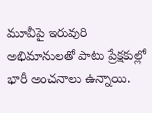మూవీపై ఇరువురి అభిమానులతో పాటు ప్రేక్షకుల్లో భారీ అంచనాలు ఉన్నాయి.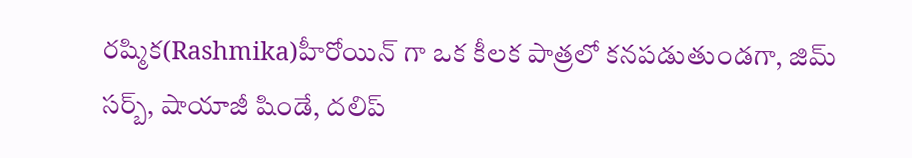రష్మిక(Rashmika)హీరోయిన్ గా ఒక కీలక పాత్రలో కనపడుతుండగా, జిమ్ సర్బ్, షాయాజీ షిండే, దలిప్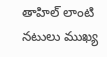తాహిల్ లాంటి నటులు ముఖ్య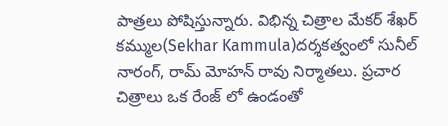పాత్రలు పోషిస్తున్నారు. విభిన్న చిత్రాల మేకర్ శేఖర్ కమ్ముల(Sekhar Kammula)దర్శకత్వంలో సునీల్ నారంగ్, రామ్ మోహన్ రావు నిర్మాతలు. ప్రచార చిత్రాలు ఒక రేంజ్ లో ఉండంతో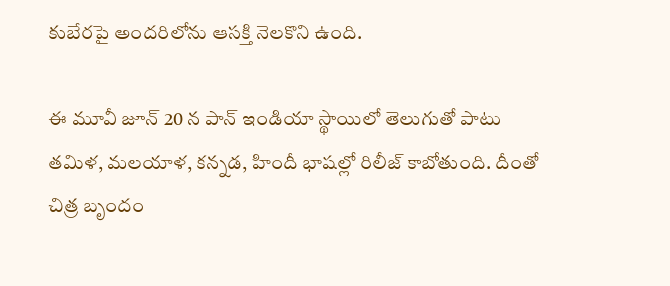కుబేరపై అందరిలోను ఆసక్తి నెలకొని ఉంది.

ఈ మూవీ జూన్ 20 న పాన్ ఇండియా స్థాయిలో తెలుగుతో పాటు తమిళ, మలయాళ, కన్నడ, హిందీ భాషల్లో రిలీజ్ కాబోతుంది. దీంతో చిత్ర బృందం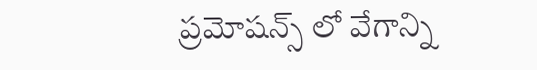ప్రమోషన్స్ లో వేగాన్ని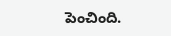పెంచింది.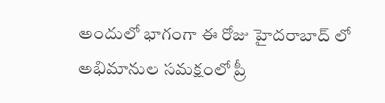అందులో భాగంగా ఈ రోజు హైదరాబాద్ లో అభిమానుల సమక్షంలో ప్రీ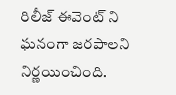రిలీజ్ ఈవెంట్ ని ఘనంగా జరపాలని నిర్ణయించింది.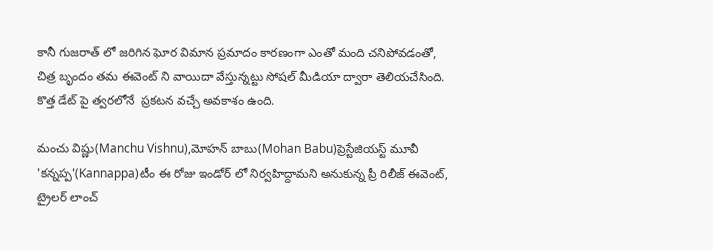కానీ గుజరాత్ లో జరిగిన ఘోర విమాన ప్రమాదం కారణంగా ఎంతో మంది చనిపోవడంతో, చిత్ర బృందం తమ ఈవెంట్ ని వాయిదా వేస్తున్నట్టు సోషల్ మీడియా ద్వారా తెలియచేసింది. కొత్త డేట్ పై త్వరలోనే  ప్రకటన వచ్చే అవకాశం ఉంది.

మంచు విష్ణు(Manchu Vishnu),మోహన్ బాబు(Mohan Babu)ప్రెస్టేజియస్ట్ మూవీ 'కన్నప్ప'(Kannappa)టీం ఈ రోజు ఇండోర్ లో నిర్వహిద్దామని అనుకున్న ప్రీ రిలీజ్ ఈవెంట్, ట్రైలర్ లాంచ్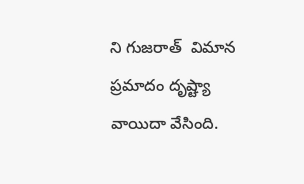ని గుజరాత్  విమాన ప్రమాదం దృష్ట్యా వాయిదా వేసింది.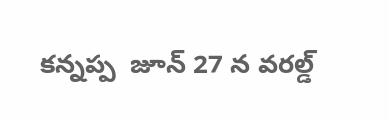కన్నప్ప  జూన్ 27 న వరల్డ్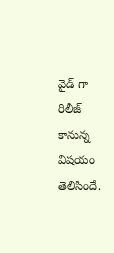వైడ్ గా రిలీజ్ కానున్న విషయం తెలిసిందే.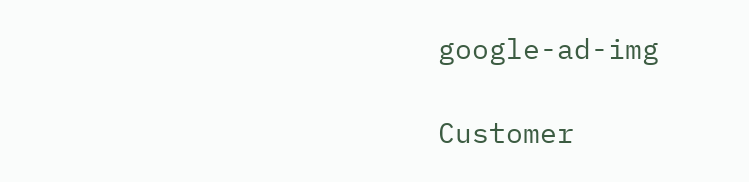google-ad-img

Customer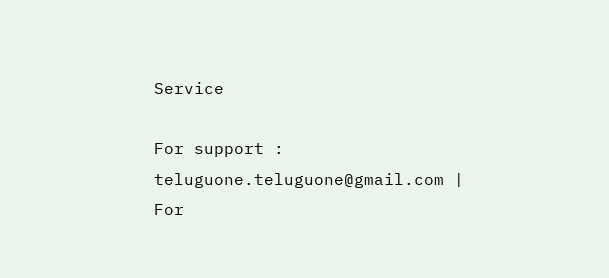Service

For support : teluguone.teluguone@gmail.com | For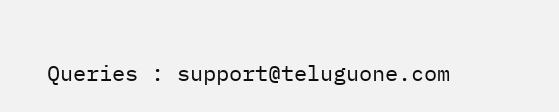Queries : support@teluguone.com